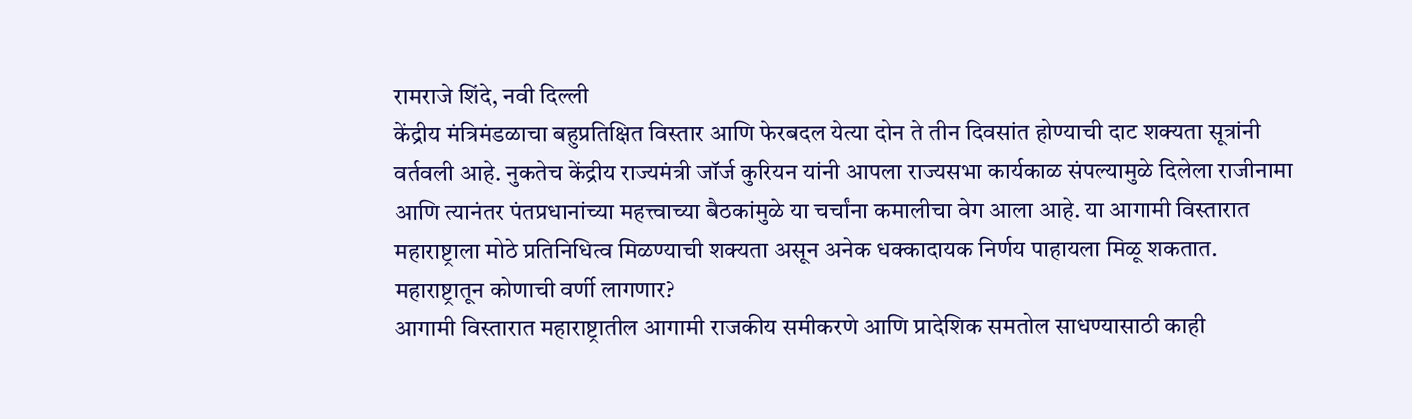रामराजे शिंदे, नवी दिल्ली
केंद्रीय मंत्रिमंडळाचा बहुप्रतिक्षित विस्तार आणि फेरबदल येत्या दोन ते तीन दिवसांत होण्याची दाट शक्यता सूत्रांनी वर्तवली आहे. नुकतेच केंद्रीय राज्यमंत्री जॉर्ज कुरियन यांनी आपला राज्यसभा कार्यकाळ संपल्यामुळे दिलेला राजीनामा आणि त्यानंतर पंतप्रधानांच्या महत्त्वाच्या बैठकांमुळे या चर्चांना कमालीचा वेग आला आहे. या आगामी विस्तारात महाराष्ट्राला मोठे प्रतिनिधित्व मिळण्याची शक्यता असून अनेक धक्कादायक निर्णय पाहायला मिळू शकतात.
महाराष्ट्रातून कोणाची वर्णी लागणार?
आगामी विस्तारात महाराष्ट्रातील आगामी राजकीय समीकरणे आणि प्रादेशिक समतोल साधण्यासाठी काही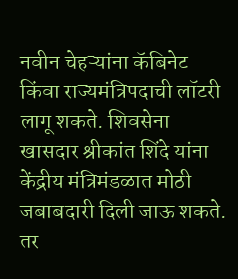नवीन चेहऱ्यांना कॅबिनेट किंवा राज्यमंत्रिपदाची लॉटरी लागू शकते. शिवसेना खासदार श्रीकांत शिंदे यांना केंद्रीय मंत्रिमंडळात मोठी जबाबदारी दिली जाऊ शकते. तर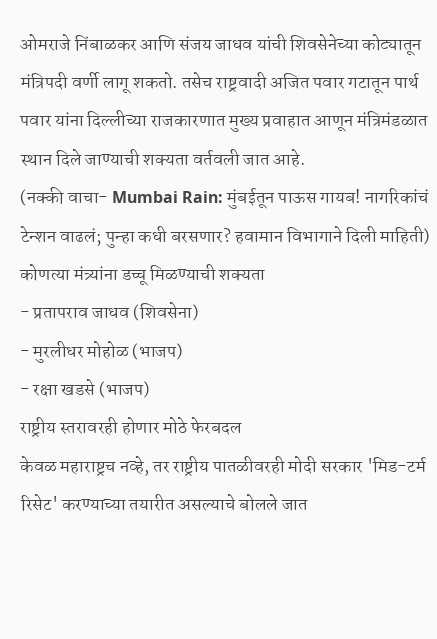ओमराजे निंबाळकर आणि संजय जाधव यांची शिवसेनेच्या कोट्यातून मंत्रिपदी वर्णी लागू शकतो. तसेच राष्ट्रवादी अजित पवार गटातून पार्थ पवार यांना दिल्लीच्या राजकारणात मुख्य प्रवाहात आणून मंत्रिमंडळात स्थान दिले जाण्याची शक्यता वर्तवली जात आहे.
(नक्की वाचा- Mumbai Rain: मुंबईतून पाऊस गायब! नागरिकांचं टेन्शन वाढलं; पुन्हा कधी बरसणार? हवामान विभागाने दिली माहिती)
कोणत्या मंत्र्यांना डच्चू मिळण्याची शक्यता
- प्रतापराव जाधव (शिवसेना)
- मुरलीधर मोहोळ (भाजप)
- रक्षा खडसे (भाजप)
राष्ट्रीय स्तरावरही होणार मोठे फेरबदल
केवळ महाराष्ट्रच नव्हे, तर राष्ट्रीय पातळीवरही मोदी सरकार 'मिड-टर्म रिसेट' करण्याच्या तयारीत असल्याचे बोलले जात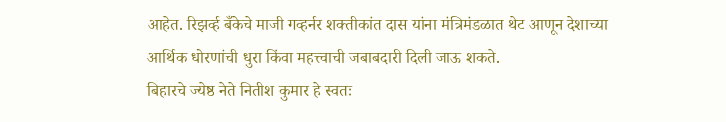आहेत. रिझर्व्ह बँकेचे माजी गव्हर्नर शक्तीकांत दास यांना मंत्रिमंडळात थेट आणून देशाच्या आर्थिक धोरणांची धुरा किंवा महत्त्वाची जबाबदारी दिली जाऊ शकते.
बिहारचे ज्येष्ठ नेते नितीश कुमार हे स्वतः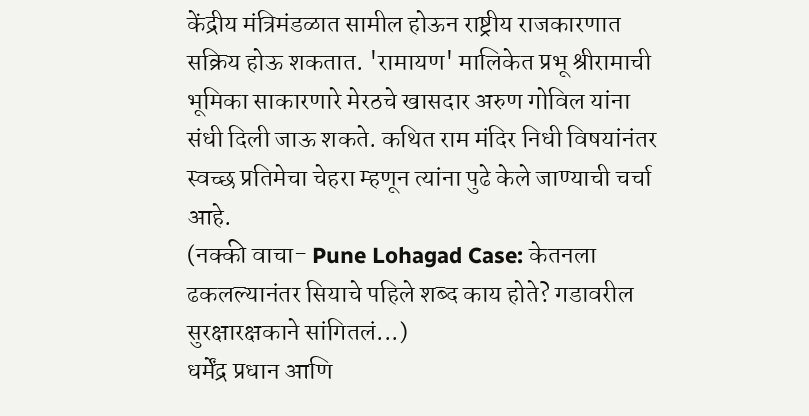केंद्रीय मंत्रिमंडळात सामील होऊन राष्ट्रीय राजकारणात सक्रिय होऊ शकतात. 'रामायण' मालिकेत प्रभू श्रीरामाची भूमिका साकारणारे मेरठचे खासदार अरुण गोविल यांना संधी दिली जाऊ शकते. कथित राम मंदिर निधी विषयांनंतर स्वच्छ प्रतिमेचा चेहरा म्हणून त्यांना पुढे केले जाण्याची चर्चा आहे.
(नक्की वाचा- Pune Lohagad Case: केतनला ढकलल्यानंतर सियाचे पहिले शब्द काय होते? गडावरील सुरक्षारक्षकाने सांगितलं...)
धर्मेंद्र प्रधान आणि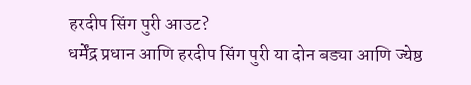हरदीप सिंग पुरी आउट?
धर्मेंद्र प्रधान आणि हरदीप सिंग पुरी या दोन बड्या आणि ज्येष्ठ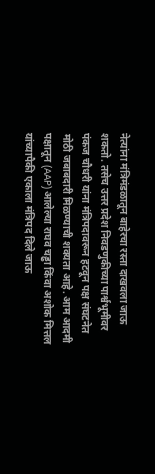नेत्यांना मंत्रिमंडळातून बाहेरचा रस्ता दाखवला जाऊ शकतो. तसेच उत्तर प्रदेश निवडणुकीच्या पार्श्वभूमीवर पंकज चौधरी यांना मंत्रिपदावरून हटवून पक्ष संघटनेत मोठी जबाबदारी मिळण्याची शक्यता आहे. आम आदमी पक्षातून (AAP) आलेल्या राघव चड्ढा किंवा अशोक मित्तल यांच्यापैकी एकाला मंत्रिपद दिले जाऊ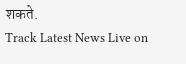शकते.
Track Latest News Live on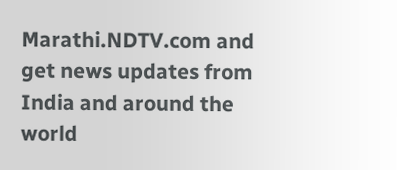Marathi.NDTV.com and get news updates from India and around the world